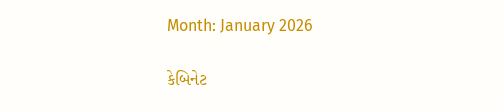Month: January 2026

કેબિનેટ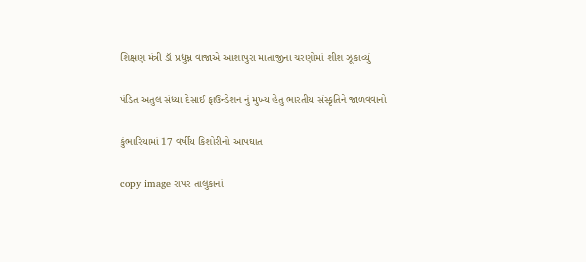શિક્ષણ મંત્રી ડૉ પ્રદ્યુમ્ન વાજાએ આશાપુરા માતાજીના ચરણોમાં શીશ ઝૂકાવ્યું

પંડિત અતુલ સંધ્યા દેસાઈ ફાઉન્ડેશન નું મુખ્ય હેતુ ભારતીય સંસ્કૃતિને જાળવવાનો

કુંભારિયામાં 17 વર્ષીય કિશોરીનો આપઘાત

copy image રાપર તાલુકાનાં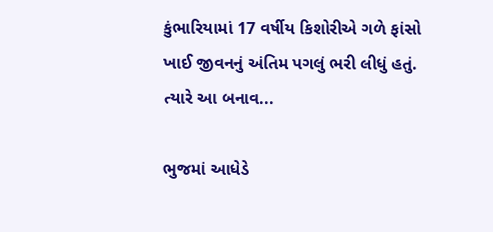કુંભારિયામાં 17 વર્ષીય કિશોરીએ ગળે ફાંસો ખાઈ જીવનનું અંતિમ પગલું ભરી લીધું હતું. ત્યારે આ બનાવ...

ભુજમાં આધેડે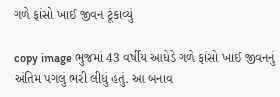ગળે ફાંસો ખાઈ જીવન ટૂંકાવ્યું

copy image ભુજમાં 43 વર્ષીય આધેડે ગળે ફાંસો ખાઈ જીવનનું અંતિમ પગલું ભરી લીધું હતું. આ બનાવ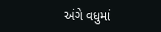અંગે વધુમાં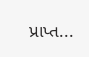પ્રાપ્ત...